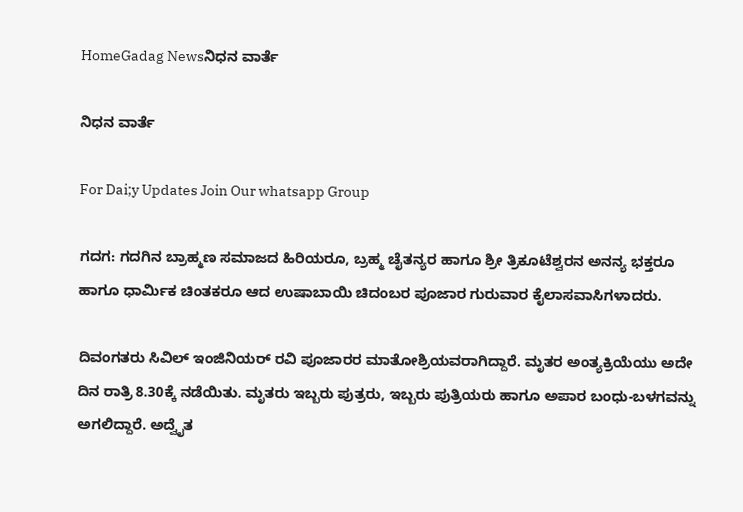HomeGadag Newsನಿಧನ ವಾರ್ತೆ

ನಿಧನ ವಾರ್ತೆ

For Dai;y Updates Join Our whatsapp Group

ಗದಗ: ಗದಗಿನ ಬ್ರಾಹ್ಮಣ ಸಮಾಜದ ಹಿರಿಯರೂ, ಬ್ರಹ್ಮ ಚೈತನ್ಯರ ಹಾಗೂ ಶ್ರೀ ತ್ರಿಕೂಟೆಶ್ವರನ ಅನನ್ಯ ಭಕ್ತರೂ ಹಾಗೂ ಧಾರ್ಮಿಕ ಚಿಂತಕರೂ ಆದ ಉಷಾಬಾಯಿ ಚಿದಂಬರ ಪೂಜಾರ ಗುರುವಾರ ಕೈಲಾಸವಾಸಿಗಳಾದರು.

ದಿವಂಗತರು ಸಿವಿಲ್ ಇಂಜಿನಿಯರ್ ರವಿ ಪೂಜಾರರ ಮಾತೋಶ್ರಿಯವರಾಗಿದ್ದಾರೆ. ಮೃತರ ಅಂತ್ಯಕ್ರಿಯೆಯು ಅದೇ ದಿನ ರಾತ್ರಿ 8.30ಕ್ಕೆ ನಡೆಯಿತು. ಮೃತರು ಇಬ್ಬರು ಪುತ್ರರು, ಇಬ್ಬರು ಪುತ್ರಿಯರು ಹಾಗೂ ಅಪಾರ ಬಂಧು-ಬಳಗವನ್ನು ಅಗಲಿದ್ದಾರೆ. ಅದ್ವೈತ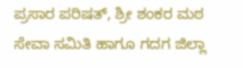ಪ್ರಸಾರ ಪರಿಷತ್, ಶ್ರೀ ಶಂಕರ ಮಠ ಸೇವಾ ಸಮಿತಿ ಹಾಗೂ ಗದಗ ಜಿಲ್ಲಾ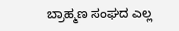ಬ್ರಾಹ್ಮಣ ಸಂಘದ ಎಲ್ಲ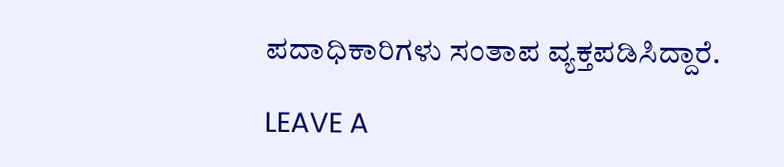ಪದಾಧಿಕಾರಿಗಳು ಸಂತಾಪ ವ್ಯಕ್ತಪಡಿಸಿದ್ದಾರೆ.

LEAVE A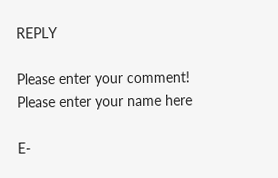REPLY

Please enter your comment!
Please enter your name here

E-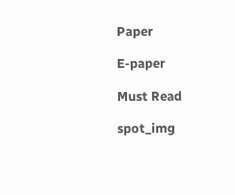Paper

E-paper

Must Read

spot_img